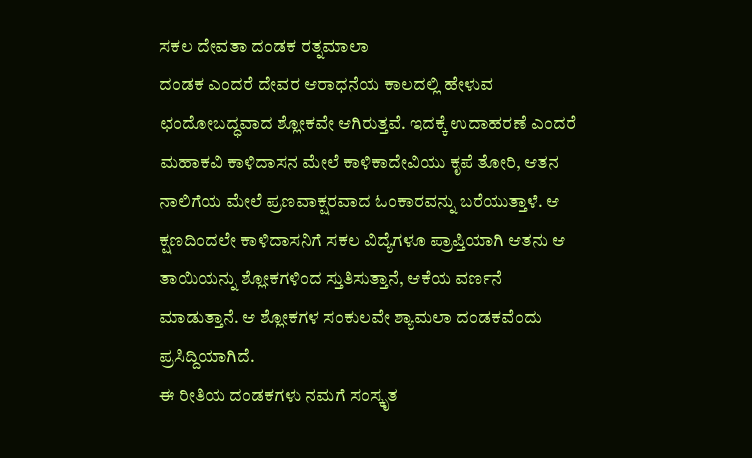ಸಕಲ ದೇವತಾ ದಂಡಕ ರತ್ನಮಾಲಾ
ದಂಡಕ ಎಂದರೆ ದೇವರ ಆರಾಧನೆಯ ಕಾಲದಲ್ಲಿ ಹೇಳುವ ಛಂದೋಬದ್ಧವಾದ ಶ್ಲೋಕವೇ ಆಗಿರುತ್ತವೆ. ಇದಕ್ಕೆ ಉದಾಹರಣೆ ಎಂದರೆ ಮಹಾಕವಿ ಕಾಳಿದಾಸನ ಮೇಲೆ ಕಾಳಿಕಾದೇವಿಯು ಕೃಪೆ ತೋರಿ, ಆತನ ನಾಲಿಗೆಯ ಮೇಲೆ ಪ್ರಣವಾಕ್ಷರವಾದ ಓಂಕಾರವನ್ನು ಬರೆಯುತ್ತಾಳೆ. ಆ ಕ್ಷಣದಿಂದಲೇ ಕಾಳಿದಾಸನಿಗೆ ಸಕಲ ವಿದ್ಯೆಗಳೂ ಪ್ರಾಪ್ತಿಯಾಗಿ ಆತನು ಆ ತಾಯಿಯನ್ನು ಶ್ಲೋಕಗಳಿಂದ ಸ್ತುತಿಸುತ್ತಾನೆ, ಆಕೆಯ ವರ್ಣನೆ ಮಾಡುತ್ತಾನೆ. ಆ ಶ್ಲೋಕಗಳ ಸಂಕುಲವೇ ಶ್ಯಾಮಲಾ ದಂಡಕವೆಂದು ಪ್ರಸಿದ್ದಿಯಾಗಿದೆ.
ಈ ರೀತಿಯ ದಂಡಕಗಳು ನಮಗೆ ಸಂಸ್ಕೃತ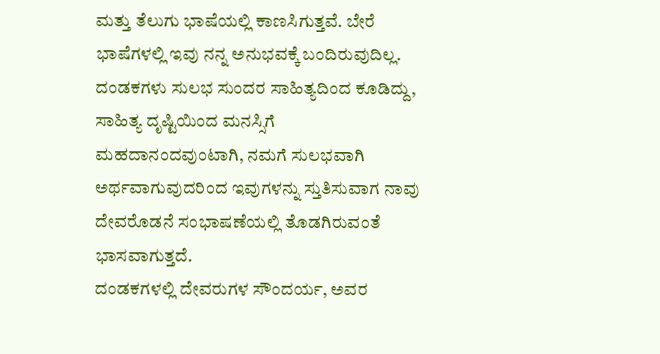ಮತ್ತು ತೆಲುಗು ಭಾಷೆಯಲ್ಲಿ ಕಾಣಸಿಗುತ್ತವೆ. ಬೇರೆ ಭಾಷೆಗಳಲ್ಲಿ ಇವು ನನ್ನ ಅನುಭವಕ್ಕೆ ಬಂದಿರುವುದಿಲ್ಲ. ದಂಡಕಗಳು ಸುಲಭ ಸುಂದರ ಸಾಹಿತ್ಯದಿಂದ ಕೂಡಿದ್ದು, ಸಾಹಿತ್ಯ ದೃಷ್ಟಿಯಿಂದ ಮನಸ್ಸಿಗೆ ಮಹದಾನಂದವುಂಟಾಗಿ, ನಮಗೆ ಸುಲಭವಾಗಿ ಅರ್ಥವಾಗುವುದರಿಂದ ಇವುಗಳನ್ನು ಸ್ತುತಿಸುವಾಗ ನಾವು ದೇವರೊಡನೆ ಸಂಭಾಷಣೆಯಲ್ಲಿ ತೊಡಗಿರುವಂತೆ ಭಾಸವಾಗುತ್ತದೆ.
ದಂಡಕಗಳಲ್ಲಿ ದೇವರುಗಳ ಸೌಂದರ್ಯ, ಅವರ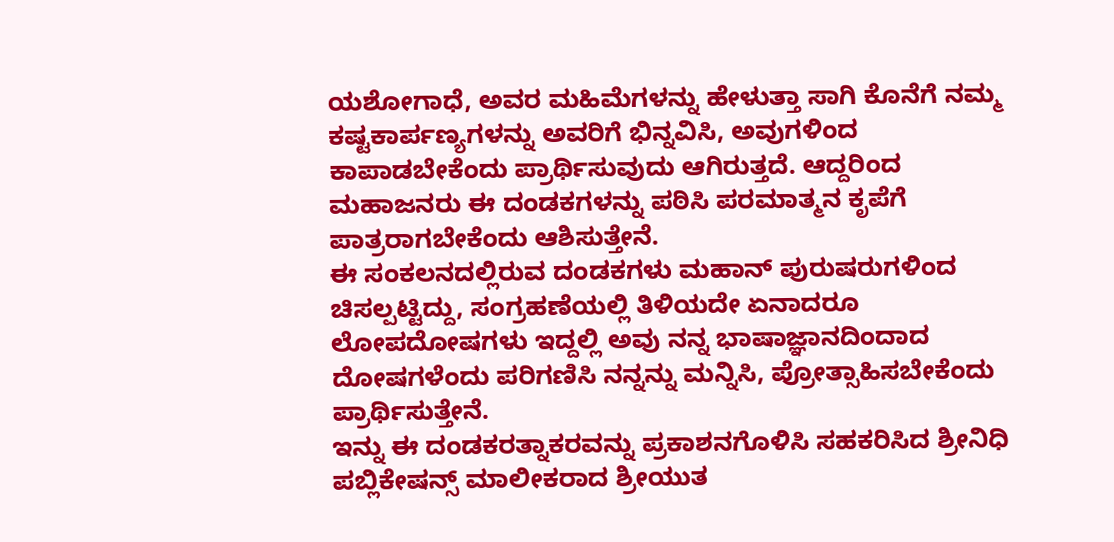ಯಶೋಗಾಧೆ, ಅವರ ಮಹಿಮೆಗಳನ್ನು ಹೇಳುತ್ತಾ ಸಾಗಿ ಕೊನೆಗೆ ನಮ್ಮ ಕಷ್ಟಕಾರ್ಪಣ್ಯಗಳನ್ನು ಅವರಿಗೆ ಭಿನ್ನವಿಸಿ, ಅವುಗಳಿಂದ ಕಾಪಾಡಬೇಕೆಂದು ಪ್ರಾರ್ಥಿಸುವುದು ಆಗಿರುತ್ತದೆ. ಆದ್ದರಿಂದ ಮಹಾಜನರು ಈ ದಂಡಕಗಳನ್ನು ಪಠಿಸಿ ಪರಮಾತ್ಮನ ಕೃಪೆಗೆ ಪಾತ್ರರಾಗಬೇಕೆಂದು ಆಶಿಸುತ್ತೇನೆ.
ಈ ಸಂಕಲನದಲ್ಲಿರುವ ದಂಡಕಗಳು ಮಹಾನ್ ಪುರುಷರುಗಳಿಂದ ಚಿಸಲ್ಪಟ್ಟಿದ್ದು, ಸಂಗ್ರಹಣೆಯಲ್ಲಿ ತಿಳಿಯದೇ ಏನಾದರೂ ಲೋಪದೋಷಗಳು ಇದ್ದಲ್ಲಿ ಅವು ನನ್ನ ಭಾಷಾಜ್ಞಾನದಿಂದಾದ ದೋಷಗಳೆಂದು ಪರಿಗಣಿಸಿ ನನ್ನನ್ನು ಮನ್ನಿಸಿ, ಪ್ರೋತ್ಸಾಹಿಸಬೇಕೆಂದು ಪ್ರಾರ್ಥಿಸುತ್ತೇನೆ.
ಇನ್ನು ಈ ದಂಡಕರತ್ನಾಕರವನ್ನು ಪ್ರಕಾಶನಗೊಳಿಸಿ ಸಹಕರಿಸಿದ ಶ್ರೀನಿಧಿ ಪಬ್ಲಿಕೇಷನ್ಸ್ ಮಾಲೀಕರಾದ ಶ್ರೀಯುತ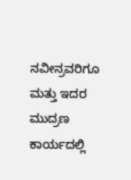ನವೀನ್ರವರಿಗೂ ಮತ್ತು ಇದರ ಮುದ್ರಣ ಕಾರ್ಯದಲ್ಲಿ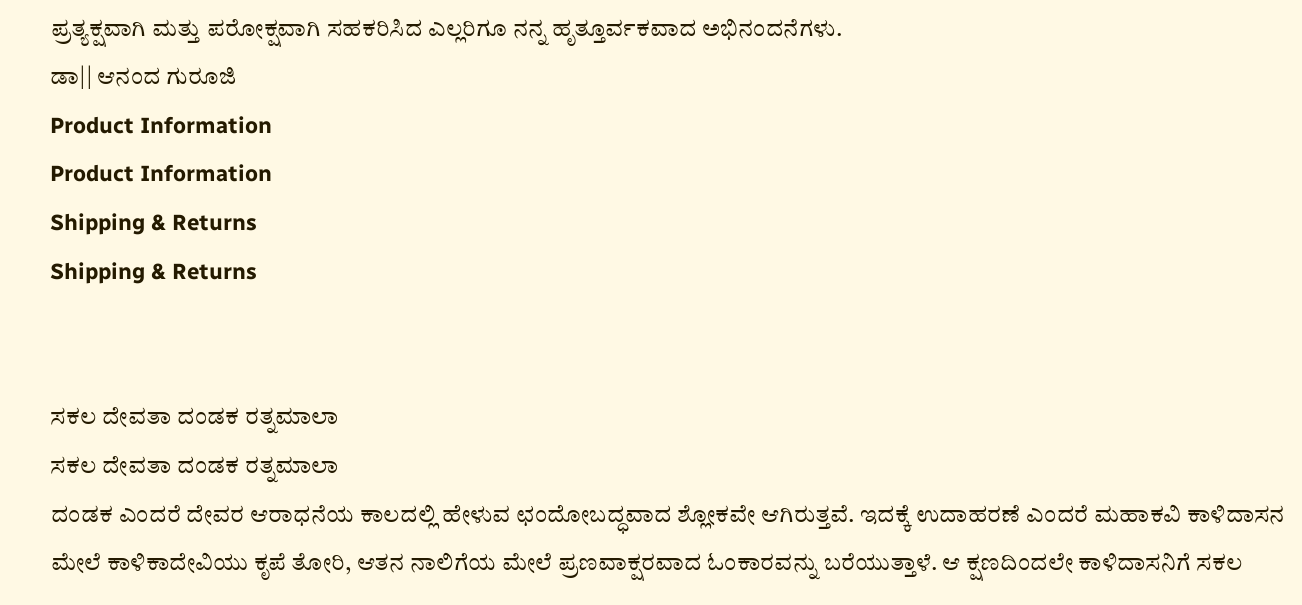ಪ್ರತ್ಯಕ್ಷವಾಗಿ ಮತ್ತು ಪರೋಕ್ಷವಾಗಿ ಸಹಕರಿಸಿದ ಎಲ್ಲರಿಗೂ ನನ್ನ ಹೃತ್ತೂರ್ವಕವಾದ ಅಭಿನಂದನೆಗಳು.
ಡಾ|| ಆನಂದ ಗುರೂಜಿ
Product Information
Product Information
Shipping & Returns
Shipping & Returns


ಸಕಲ ದೇವತಾ ದಂಡಕ ರತ್ನಮಾಲಾ
ಸಕಲ ದೇವತಾ ದಂಡಕ ರತ್ನಮಾಲಾ
ದಂಡಕ ಎಂದರೆ ದೇವರ ಆರಾಧನೆಯ ಕಾಲದಲ್ಲಿ ಹೇಳುವ ಛಂದೋಬದ್ಧವಾದ ಶ್ಲೋಕವೇ ಆಗಿರುತ್ತವೆ. ಇದಕ್ಕೆ ಉದಾಹರಣೆ ಎಂದರೆ ಮಹಾಕವಿ ಕಾಳಿದಾಸನ ಮೇಲೆ ಕಾಳಿಕಾದೇವಿಯು ಕೃಪೆ ತೋರಿ, ಆತನ ನಾಲಿಗೆಯ ಮೇಲೆ ಪ್ರಣವಾಕ್ಷರವಾದ ಓಂಕಾರವನ್ನು ಬರೆಯುತ್ತಾಳೆ. ಆ ಕ್ಷಣದಿಂದಲೇ ಕಾಳಿದಾಸನಿಗೆ ಸಕಲ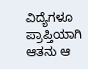ವಿದ್ಯೆಗಳೂ ಪ್ರಾಪ್ತಿಯಾಗಿ ಆತನು ಆ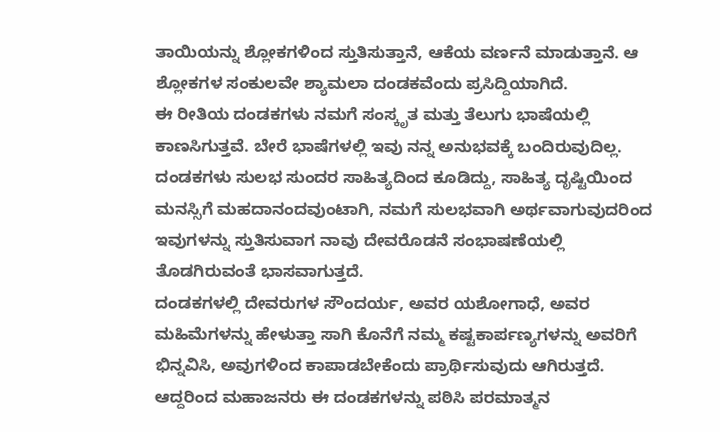ತಾಯಿಯನ್ನು ಶ್ಲೋಕಗಳಿಂದ ಸ್ತುತಿಸುತ್ತಾನೆ, ಆಕೆಯ ವರ್ಣನೆ ಮಾಡುತ್ತಾನೆ. ಆ ಶ್ಲೋಕಗಳ ಸಂಕುಲವೇ ಶ್ಯಾಮಲಾ ದಂಡಕವೆಂದು ಪ್ರಸಿದ್ದಿಯಾಗಿದೆ.
ಈ ರೀತಿಯ ದಂಡಕಗಳು ನಮಗೆ ಸಂಸ್ಕೃತ ಮತ್ತು ತೆಲುಗು ಭಾಷೆಯಲ್ಲಿ ಕಾಣಸಿಗುತ್ತವೆ. ಬೇರೆ ಭಾಷೆಗಳಲ್ಲಿ ಇವು ನನ್ನ ಅನುಭವಕ್ಕೆ ಬಂದಿರುವುದಿಲ್ಲ. ದಂಡಕಗಳು ಸುಲಭ ಸುಂದರ ಸಾಹಿತ್ಯದಿಂದ ಕೂಡಿದ್ದು, ಸಾಹಿತ್ಯ ದೃಷ್ಟಿಯಿಂದ ಮನಸ್ಸಿಗೆ ಮಹದಾನಂದವುಂಟಾಗಿ, ನಮಗೆ ಸುಲಭವಾಗಿ ಅರ್ಥವಾಗುವುದರಿಂದ ಇವುಗಳನ್ನು ಸ್ತುತಿಸುವಾಗ ನಾವು ದೇವರೊಡನೆ ಸಂಭಾಷಣೆಯಲ್ಲಿ ತೊಡಗಿರುವಂತೆ ಭಾಸವಾಗುತ್ತದೆ.
ದಂಡಕಗಳಲ್ಲಿ ದೇವರುಗಳ ಸೌಂದರ್ಯ, ಅವರ ಯಶೋಗಾಧೆ, ಅವರ ಮಹಿಮೆಗಳನ್ನು ಹೇಳುತ್ತಾ ಸಾಗಿ ಕೊನೆಗೆ ನಮ್ಮ ಕಷ್ಟಕಾರ್ಪಣ್ಯಗಳನ್ನು ಅವರಿಗೆ ಭಿನ್ನವಿಸಿ, ಅವುಗಳಿಂದ ಕಾಪಾಡಬೇಕೆಂದು ಪ್ರಾರ್ಥಿಸುವುದು ಆಗಿರುತ್ತದೆ. ಆದ್ದರಿಂದ ಮಹಾಜನರು ಈ ದಂಡಕಗಳನ್ನು ಪಠಿಸಿ ಪರಮಾತ್ಮನ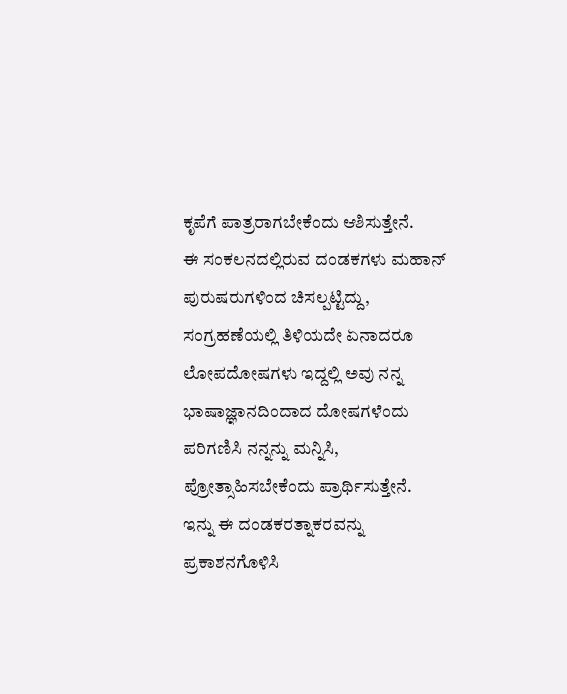ಕೃಪೆಗೆ ಪಾತ್ರರಾಗಬೇಕೆಂದು ಆಶಿಸುತ್ತೇನೆ.
ಈ ಸಂಕಲನದಲ್ಲಿರುವ ದಂಡಕಗಳು ಮಹಾನ್ ಪುರುಷರುಗಳಿಂದ ಚಿಸಲ್ಪಟ್ಟಿದ್ದು, ಸಂಗ್ರಹಣೆಯಲ್ಲಿ ತಿಳಿಯದೇ ಏನಾದರೂ ಲೋಪದೋಷಗಳು ಇದ್ದಲ್ಲಿ ಅವು ನನ್ನ ಭಾಷಾಜ್ಞಾನದಿಂದಾದ ದೋಷಗಳೆಂದು ಪರಿಗಣಿಸಿ ನನ್ನನ್ನು ಮನ್ನಿಸಿ, ಪ್ರೋತ್ಸಾಹಿಸಬೇಕೆಂದು ಪ್ರಾರ್ಥಿಸುತ್ತೇನೆ.
ಇನ್ನು ಈ ದಂಡಕರತ್ನಾಕರವನ್ನು ಪ್ರಕಾಶನಗೊಳಿಸಿ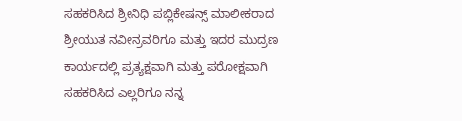ಸಹಕರಿಸಿದ ಶ್ರೀನಿಧಿ ಪಬ್ಲಿಕೇಷನ್ಸ್ ಮಾಲೀಕರಾದ ಶ್ರೀಯುತ ನವೀನ್ರವರಿಗೂ ಮತ್ತು ಇದರ ಮುದ್ರಣ ಕಾರ್ಯದಲ್ಲಿ ಪ್ರತ್ಯಕ್ಷವಾಗಿ ಮತ್ತು ಪರೋಕ್ಷವಾಗಿ ಸಹಕರಿಸಿದ ಎಲ್ಲರಿಗೂ ನನ್ನ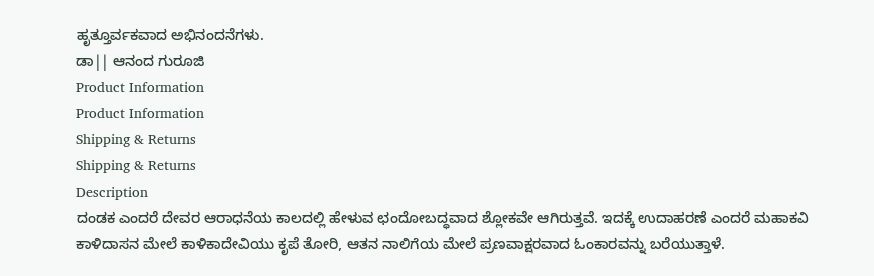ಹೃತ್ತೂರ್ವಕವಾದ ಅಭಿನಂದನೆಗಳು.
ಡಾ|| ಆನಂದ ಗುರೂಜಿ
Product Information
Product Information
Shipping & Returns
Shipping & Returns
Description
ದಂಡಕ ಎಂದರೆ ದೇವರ ಆರಾಧನೆಯ ಕಾಲದಲ್ಲಿ ಹೇಳುವ ಛಂದೋಬದ್ಧವಾದ ಶ್ಲೋಕವೇ ಆಗಿರುತ್ತವೆ. ಇದಕ್ಕೆ ಉದಾಹರಣೆ ಎಂದರೆ ಮಹಾಕವಿ ಕಾಳಿದಾಸನ ಮೇಲೆ ಕಾಳಿಕಾದೇವಿಯು ಕೃಪೆ ತೋರಿ, ಆತನ ನಾಲಿಗೆಯ ಮೇಲೆ ಪ್ರಣವಾಕ್ಷರವಾದ ಓಂಕಾರವನ್ನು ಬರೆಯುತ್ತಾಳೆ.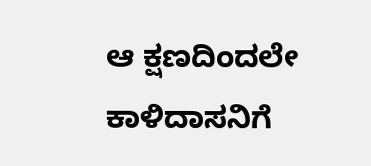ಆ ಕ್ಷಣದಿಂದಲೇ ಕಾಳಿದಾಸನಿಗೆ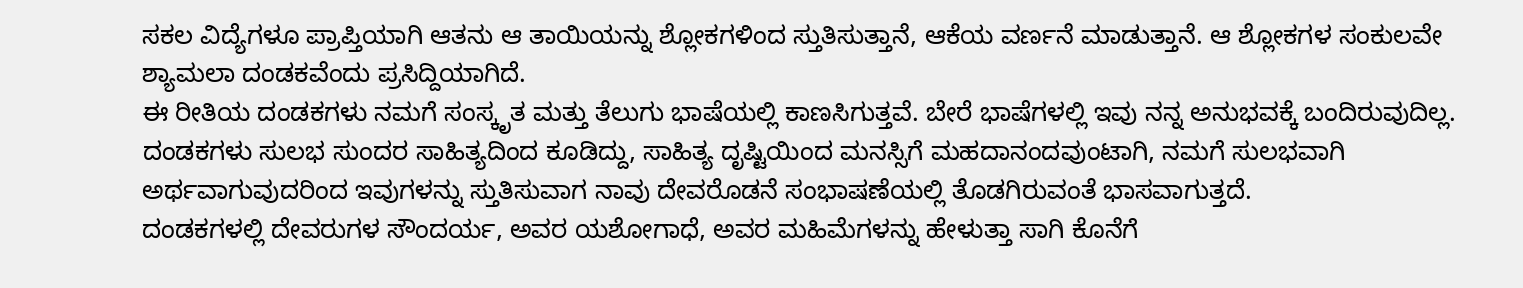ಸಕಲ ವಿದ್ಯೆಗಳೂ ಪ್ರಾಪ್ತಿಯಾಗಿ ಆತನು ಆ ತಾಯಿಯನ್ನು ಶ್ಲೋಕಗಳಿಂದ ಸ್ತುತಿಸುತ್ತಾನೆ, ಆಕೆಯ ವರ್ಣನೆ ಮಾಡುತ್ತಾನೆ. ಆ ಶ್ಲೋಕಗಳ ಸಂಕುಲವೇ ಶ್ಯಾಮಲಾ ದಂಡಕವೆಂದು ಪ್ರಸಿದ್ದಿಯಾಗಿದೆ.
ಈ ರೀತಿಯ ದಂಡಕಗಳು ನಮಗೆ ಸಂಸ್ಕೃತ ಮತ್ತು ತೆಲುಗು ಭಾಷೆಯಲ್ಲಿ ಕಾಣಸಿಗುತ್ತವೆ. ಬೇರೆ ಭಾಷೆಗಳಲ್ಲಿ ಇವು ನನ್ನ ಅನುಭವಕ್ಕೆ ಬಂದಿರುವುದಿಲ್ಲ. ದಂಡಕಗಳು ಸುಲಭ ಸುಂದರ ಸಾಹಿತ್ಯದಿಂದ ಕೂಡಿದ್ದು, ಸಾಹಿತ್ಯ ದೃಷ್ಟಿಯಿಂದ ಮನಸ್ಸಿಗೆ ಮಹದಾನಂದವುಂಟಾಗಿ, ನಮಗೆ ಸುಲಭವಾಗಿ ಅರ್ಥವಾಗುವುದರಿಂದ ಇವುಗಳನ್ನು ಸ್ತುತಿಸುವಾಗ ನಾವು ದೇವರೊಡನೆ ಸಂಭಾಷಣೆಯಲ್ಲಿ ತೊಡಗಿರುವಂತೆ ಭಾಸವಾಗುತ್ತದೆ.
ದಂಡಕಗಳಲ್ಲಿ ದೇವರುಗಳ ಸೌಂದರ್ಯ, ಅವರ ಯಶೋಗಾಧೆ, ಅವರ ಮಹಿಮೆಗಳನ್ನು ಹೇಳುತ್ತಾ ಸಾಗಿ ಕೊನೆಗೆ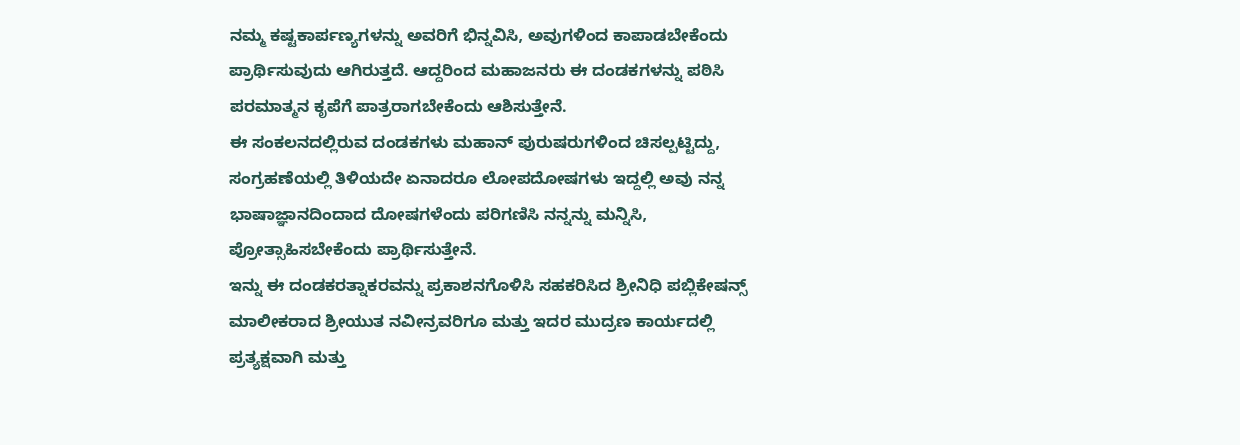ನಮ್ಮ ಕಷ್ಟಕಾರ್ಪಣ್ಯಗಳನ್ನು ಅವರಿಗೆ ಭಿನ್ನವಿಸಿ, ಅವುಗಳಿಂದ ಕಾಪಾಡಬೇಕೆಂದು ಪ್ರಾರ್ಥಿಸುವುದು ಆಗಿರುತ್ತದೆ. ಆದ್ದರಿಂದ ಮಹಾಜನರು ಈ ದಂಡಕಗಳನ್ನು ಪಠಿಸಿ ಪರಮಾತ್ಮನ ಕೃಪೆಗೆ ಪಾತ್ರರಾಗಬೇಕೆಂದು ಆಶಿಸುತ್ತೇನೆ.
ಈ ಸಂಕಲನದಲ್ಲಿರುವ ದಂಡಕಗಳು ಮಹಾನ್ ಪುರುಷರುಗಳಿಂದ ಚಿಸಲ್ಪಟ್ಟಿದ್ದು, ಸಂಗ್ರಹಣೆಯಲ್ಲಿ ತಿಳಿಯದೇ ಏನಾದರೂ ಲೋಪದೋಷಗಳು ಇದ್ದಲ್ಲಿ ಅವು ನನ್ನ ಭಾಷಾಜ್ಞಾನದಿಂದಾದ ದೋಷಗಳೆಂದು ಪರಿಗಣಿಸಿ ನನ್ನನ್ನು ಮನ್ನಿಸಿ, ಪ್ರೋತ್ಸಾಹಿಸಬೇಕೆಂದು ಪ್ರಾರ್ಥಿಸುತ್ತೇನೆ.
ಇನ್ನು ಈ ದಂಡಕರತ್ನಾಕರವನ್ನು ಪ್ರಕಾಶನಗೊಳಿಸಿ ಸಹಕರಿಸಿದ ಶ್ರೀನಿಧಿ ಪಬ್ಲಿಕೇಷನ್ಸ್ ಮಾಲೀಕರಾದ ಶ್ರೀಯುತ ನವೀನ್ರವರಿಗೂ ಮತ್ತು ಇದರ ಮುದ್ರಣ ಕಾರ್ಯದಲ್ಲಿ ಪ್ರತ್ಯಕ್ಷವಾಗಿ ಮತ್ತು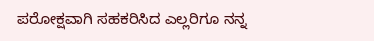ಪರೋಕ್ಷವಾಗಿ ಸಹಕರಿಸಿದ ಎಲ್ಲರಿಗೂ ನನ್ನ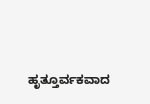ಹೃತ್ತೂರ್ವಕವಾದ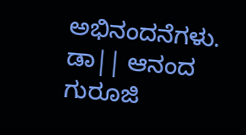ಅಭಿನಂದನೆಗಳು.
ಡಾ|| ಆನಂದ ಗುರೂಜಿ